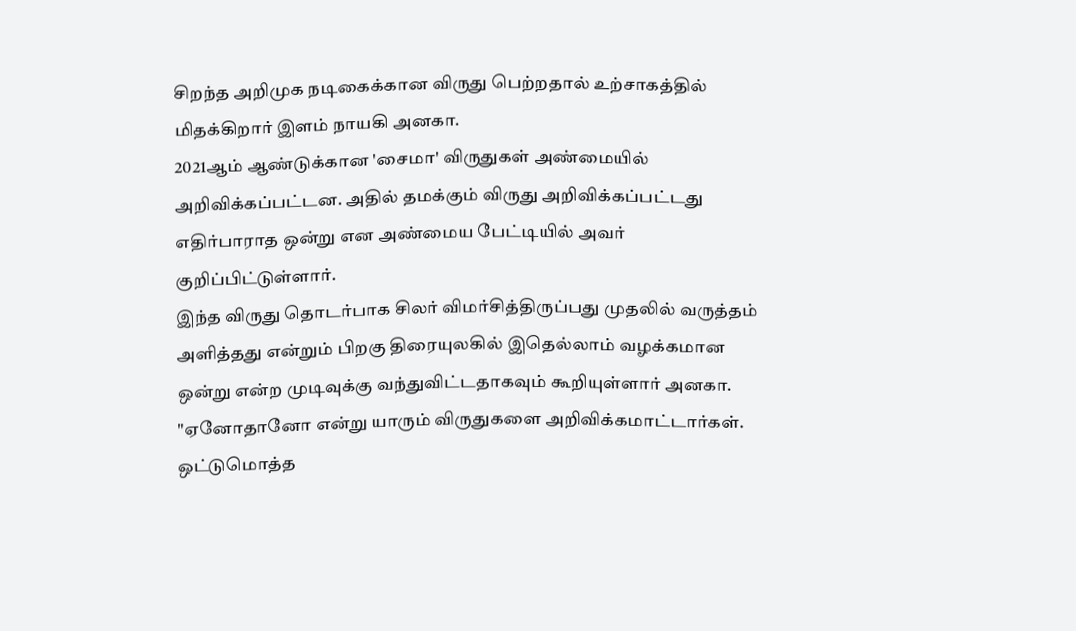சிறந்த அறிமுக நடிகைக்கான விருது பெற்றதால் உற்சாகத்தில் மிதக்கிறார் இளம் நாயகி அனகா.
2021ஆம் ஆண்டுக்கான 'சைமா' விருதுகள் அண்மையில் அறிவிக்கப்பட்டன. அதில் தமக்கும் விருது அறிவிக்கப்பட்டது எதிர்பாராத ஒன்று என அண்மைய பேட்டியில் அவர் குறிப்பிட்டுள்ளார்.
இந்த விருது தொடர்பாக சிலர் விமர்சித்திருப்பது முதலில் வருத்தம் அளித்தது என்றும் பிறகு திரையுலகில் இதெல்லாம் வழக்கமான ஒன்று என்ற முடிவுக்கு வந்துவிட்டதாகவும் கூறியுள்ளார் அனகா.
"ஏனோதானோ என்று யாரும் விருதுகளை அறிவிக்கமாட்டார்கள். ஒட்டுமொத்த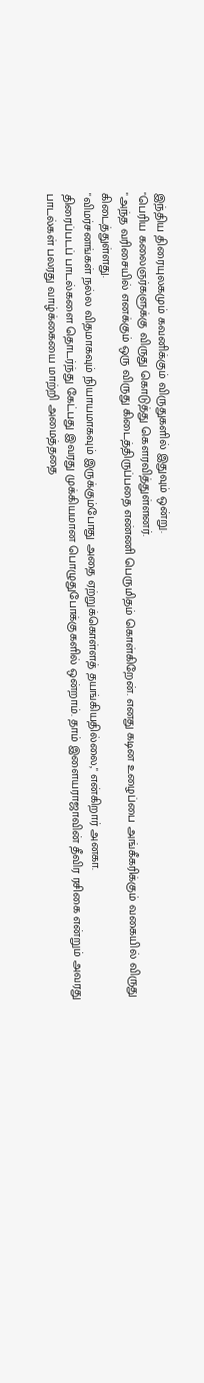இந்திய திரையுலகமும் கவனிக்கும் விருதுகளில் இதுவும் ஒன்று.
"பெரிய கலைஞர்களுக்கு விருது கொடுத்து கௌரவித்துள்ளனர்.
"அந்த வரிசையில் எனக்கும் ஒரு விருது கிடைத்திருப்பதை எண்ணி பெருமிதம் கொள்கிறேன். எனது கடின உழைப்பை அங்கீகரிக்கும் வகையில் விருது கிடைத்துள்ளது.
"விமர்சனங்கள் நல்ல விதமாகவும் நியாயமாகவும் இருக்கும்போது அதை ஏற்றுக்கொள்ளத் தயங்கியதில்லை," என்கிறார் அனகா.
திரைப்படப் பாடல்களை தொடர்ந்து கேட்பது இவரது முக்கியமான பொழுதுபோக்குகளில் ஒன்றாம். தாம் இளையராஜாவின் தீவிர ரசிகை என்றும் அவரது பாடல்கள் பலரது வாழ்க்கையை மாற்றி அமைத்ததை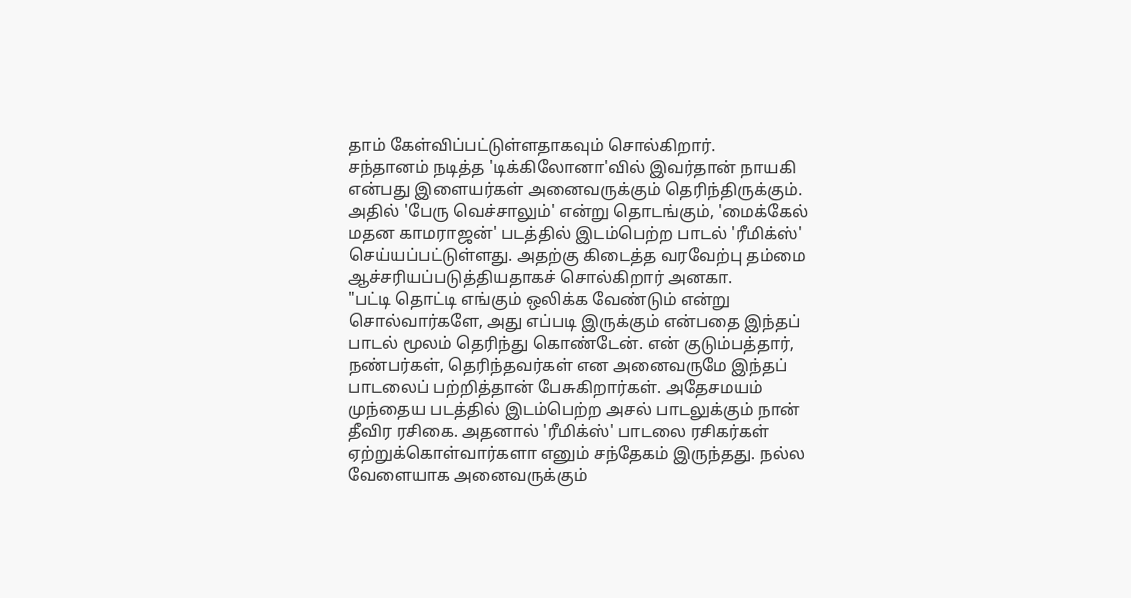தாம் கேள்விப்பட்டுள்ளதாகவும் சொல்கிறார்.
சந்தானம் நடித்த 'டிக்கிலோனா'வில் இவர்தான் நாயகி என்பது இளையர்கள் அனைவருக்கும் தெரிந்திருக்கும். அதில் 'பேரு வெச்சாலும்' என்று தொடங்கும், 'மைக்கேல் மதன காமராஜன்' படத்தில் இடம்பெற்ற பாடல் 'ரீமிக்ஸ்' செய்யப்பட்டுள்ளது. அதற்கு கிடைத்த வரவேற்பு தம்மை ஆச்சரியப்படுத்தியதாகச் சொல்கிறார் அனகா.
"பட்டி தொட்டி எங்கும் ஒலிக்க வேண்டும் என்று சொல்வார்களே, அது எப்படி இருக்கும் என்பதை இந்தப் பாடல் மூலம் தெரிந்து கொண்டேன். என் குடும்பத்தார், நண்பர்கள், தெரிந்தவர்கள் என அனைவருமே இந்தப் பாடலைப் பற்றித்தான் பேசுகிறார்கள். அதேசமயம் முந்தைய படத்தில் இடம்பெற்ற அசல் பாடலுக்கும் நான் தீவிர ரசிகை. அதனால் 'ரீமிக்ஸ்' பாடலை ரசிகர்கள் ஏற்றுக்கொள்வார்களா எனும் சந்தேகம் இருந்தது. நல்ல வேளையாக அனைவருக்கும்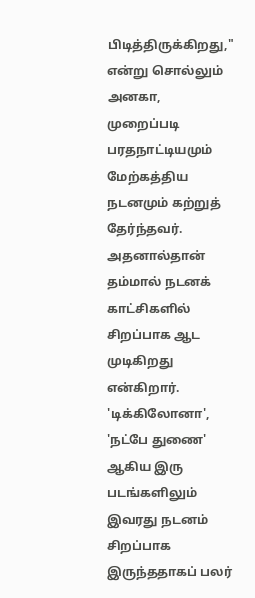பிடித்திருக்கிறது," என்று சொல்லும் அனகா, முறைப்படி பரதநாட்டியமும் மேற்கத்திய நடனமும் கற்றுத் தேர்ந்தவர்.
அதனால்தான் தம்மால் நடனக் காட்சிகளில் சிறப்பாக ஆட முடிகிறது என்கிறார். 'டிக்கிலோனா', 'நட்பே துணை' ஆகிய இரு படங்களிலும் இவரது நடனம் சிறப்பாக இருந்ததாகப் பலர்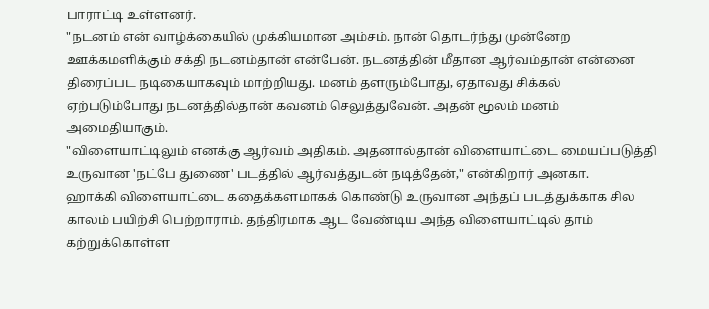பாராட்டி உள்ளனர்.
"நடனம் என் வாழ்க்கையில் முக்கியமான அம்சம். நான் தொடர்ந்து முன்னேற ஊக்கமளிக்கும் சக்தி நடனம்தான் என்பேன். நடனத்தின் மீதான ஆர்வம்தான் என்னை திரைப்பட நடிகையாகவும் மாற்றியது. மனம் தளரும்போது, ஏதாவது சிக்கல் ஏற்படும்போது நடனத்தில்தான் கவனம் செலுத்துவேன். அதன் மூலம் மனம் அமைதியாகும்.
"விளையாட்டிலும் எனக்கு ஆர்வம் அதிகம். அதனால்தான் விளையாட்டை மையப்படுத்தி உருவான 'நட்பே துணை' படத்தில் ஆர்வத்துடன் நடித்தேன்," என்கிறார் அனகா.
ஹாக்கி விளையாட்டை கதைக்களமாகக் கொண்டு உருவான அந்தப் படத்துக்காக சில காலம் பயிற்சி பெற்றாராம். தந்திரமாக ஆட வேண்டிய அந்த விளையாட்டில் தாம் கற்றுக்கொள்ள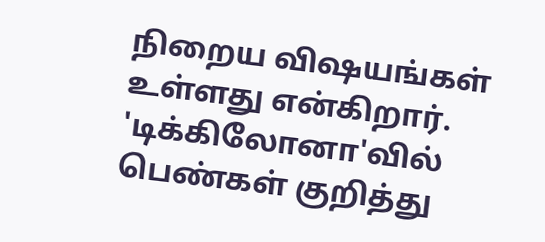நிறைய விஷயங்கள் உள்ளது என்கிறார். 'டிக்கிலோனா'வில் பெண்கள் குறித்து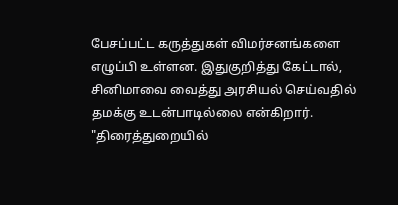பேசப்பட்ட கருத்துகள் விமர்சனங்களை எழுப்பி உள்ளன. இதுகுறித்து கேட்டால், சினிமாவை வைத்து அரசியல் செய்வதில் தமக்கு உடன்பாடில்லை என்கிறார்.
"திரைத்துறையில்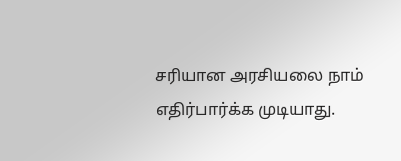சரியான அரசியலை நாம் எதிர்பார்க்க முடியாது.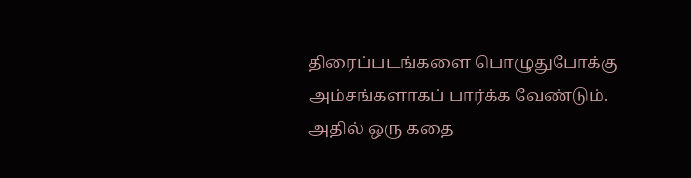திரைப்படங்களை பொழுதுபோக்கு அம்சங்களாகப் பார்க்க வேண்டும். அதில் ஒரு கதை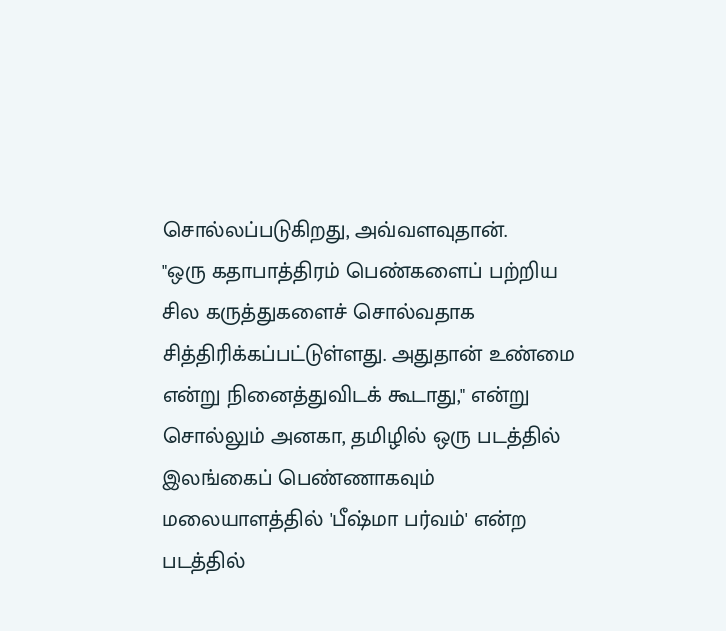சொல்லப்படுகிறது, அவ்வளவுதான்.
"ஒரு கதாபாத்திரம் பெண்களைப் பற்றிய சில கருத்துகளைச் சொல்வதாக சித்திரிக்கப்பட்டுள்ளது. அதுதான் உண்மை என்று நினைத்துவிடக் கூடாது," என்று சொல்லும் அனகா, தமிழில் ஒரு படத்தில் இலங்கைப் பெண்ணாகவும் மலையாளத்தில் 'பீஷ்மா பர்வம்' என்ற படத்தில்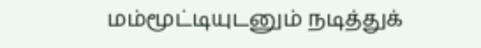மம்மூட்டியுடனும் நடித்துக்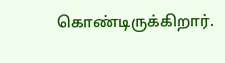கொண்டிருக்கிறார்.